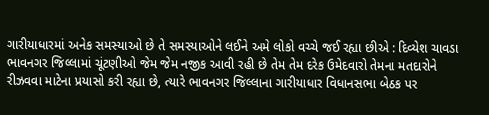ગારીયાધારમાં અનેક સમસ્યાઓ છે તે સમસ્યાઓને લઈને અમે લોકો વચ્ચે જઈ રહ્યા છીએ : દિવ્યેશ ચાવડા
ભાવનગર જિલ્લામાં ચૂંટણીઓ જેમ જેમ નજીક આવી રહી છે તેમ તેમ દરેક ઉમેદવારો તેમના મતદારોને રીઝવવા માટેના પ્રયાસો કરી રહ્યા છે, ત્યારે ભાવનગર જિલ્લાના ગારીયાધાર વિધાનસભા બેઠક પર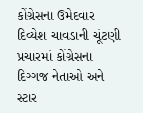કોંગ્રેસના ઉમેદવાર દિવ્યેશ ચાવડાની ચૂંટણી પ્રચારમાં કોંગ્રેસના દિગ્ગજ નેતાઓ અને સ્ટાર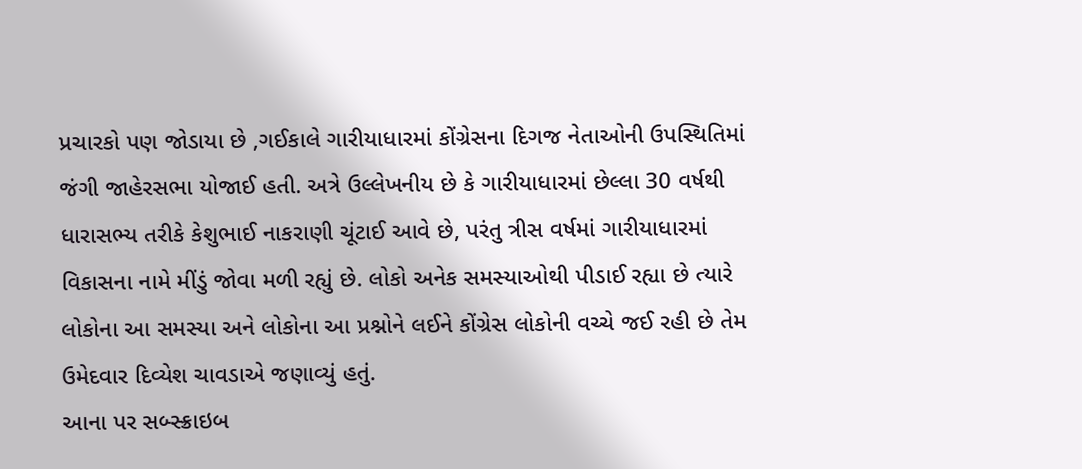પ્રચારકો પણ જોડાયા છે ,ગઈકાલે ગારીયાધારમાં કોંગ્રેસના દિગજ નેતાઓની ઉપસ્થિતિમાં જંગી જાહેરસભા યોજાઈ હતી. અત્રે ઉલ્લેખનીય છે કે ગારીયાધારમાં છેલ્લા 30 વર્ષથી ધારાસભ્ય તરીકે કેશુભાઈ નાકરાણી ચૂંટાઈ આવે છે, પરંતુ ત્રીસ વર્ષમાં ગારીયાધારમાં વિકાસના નામે મીંડું જોવા મળી રહ્યું છે. લોકો અનેક સમસ્યાઓથી પીડાઈ રહ્યા છે ત્યારે લોકોના આ સમસ્યા અને લોકોના આ પ્રશ્નોને લઈને કોંગ્રેસ લોકોની વચ્ચે જઈ રહી છે તેમ ઉમેદવાર દિવ્યેશ ચાવડાએ જણાવ્યું હતું.
આના પર સબ્સ્ક્રાઇબ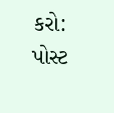કરો:
પોસ્ટ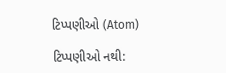ટિપ્પણીઓ (Atom)

ટિપ્પણીઓ નથી: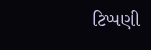ટિપ્પણી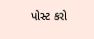પોસ્ટ કરો